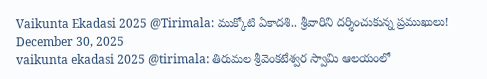Vaikunta Ekadasi 2025 @Tirimala: ముక్కోటి ఏకాదశి.. శ్రీవారిని దర్శించుకున్న ప్రముఖులు!
December 30, 2025
vaikunta ekadasi 2025 @tirimala: తిరుమల శ్రీవెంకటేశ్వర స్వామి ఆలయంలో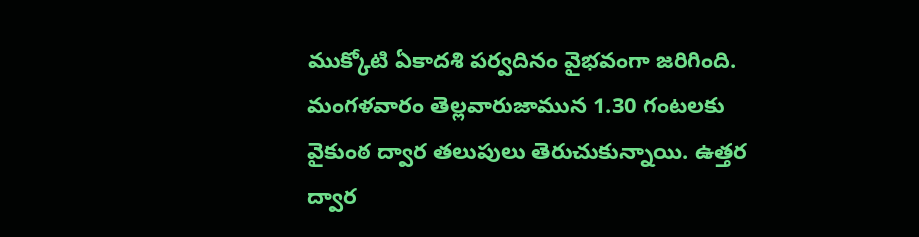ముక్కోటి ఏకాదశి పర్వదినం వైభవంగా జరిగింది. మంగళవారం తెల్లవారుజామున 1.30 గంటలకు వైకుంఠ ద్వార తలుపులు తెరుచుకున్నాయి. ఉత్తర ద్వార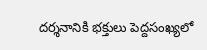దర్శనానికి భక్తులు పెద్దసంఖ్యలో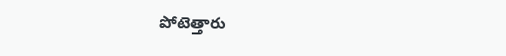పోటెత్తారు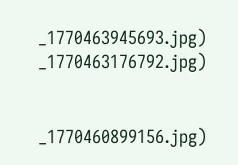_1770463945693.jpg)
_1770463176792.jpg)


_1770460899156.jpg)